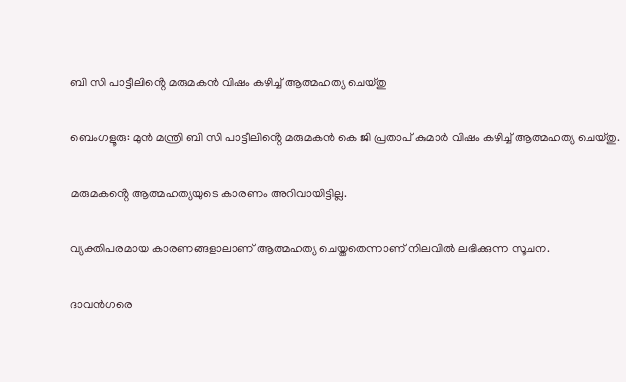ബി സി പാട്ടീലിൻ്റെ മരുമകൻ വിഷം കഴിച്ച് ആത്മഹത്യ ചെയ്തു

ബെംഗളൂരു: മുൻ മന്ത്രി ബി സി പാട്ടീലിൻ്റെ മരുമകൻ കെ ജി പ്രതാപ് കുമാർ വിഷം കഴിച്ച് ആത്മഹത്യ ചെയ്തു.

മരുമകൻ്റെ ആത്മഹത്യയുടെ കാരണം അറിവായിട്ടില്ല.

വ്യക്തിപരമായ കാരണങ്ങളാലാണ് ആത്മഹത്യ ചെയ്തതെന്നാണ് നിലവിൽ ലഭിക്കുന്ന സൂചന.

ദാവൻഗരെ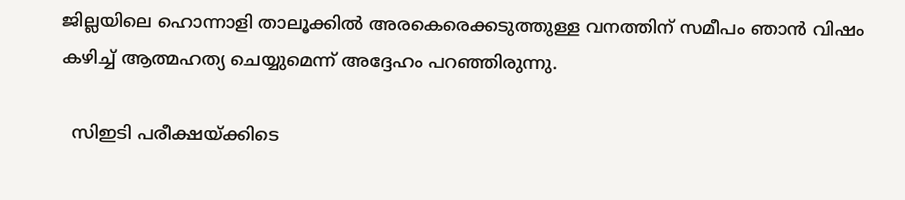ജില്ലയിലെ ഹൊന്നാളി താലൂക്കിൽ അരകെരെക്കടുത്തുള്ള വനത്തിന് സമീപം ഞാൻ വിഷം കഴിച്ച് ആത്മഹത്യ ചെയ്യുമെന്ന് അദ്ദേഹം പറഞ്ഞിരുന്നു.

  സിഇടി പരീക്ഷയ്ക്കിടെ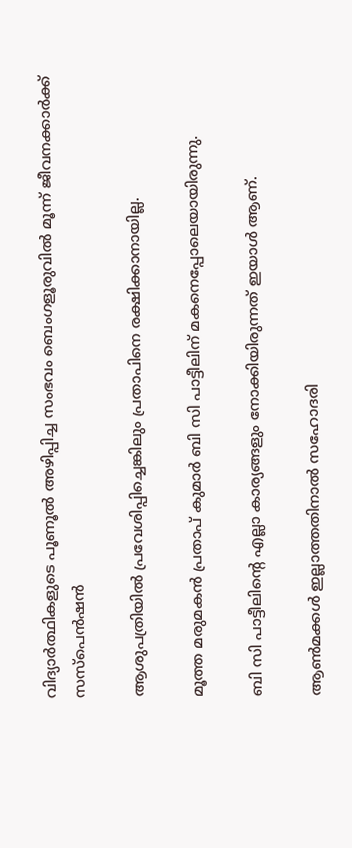വിദ്യാർത്ഥികളുടെ പൂണൂൽ അഴിപ്പിച്ച സംഭവം ബെംഗളൂരുവിൽ മൂന്ന് ജീവനക്കാർക്ക് സസ്‌പെൻഷൻ

ആശുപത്രിയിൽ പ്രവേശിപ്പിച്ചെങ്കിലും പ്രതാപിനെ രക്ഷിക്കാനായില്ല.

മൂത്ത മരുമകൻ പ്രതാപ് കുമാർ ബി സി പാട്ടീലിന് മകനെപ്പോലെയായിരുന്നു.

ബി സി പാട്ടീലിൻ്റെ എല്ലാ കാര്യങ്ങളും നോക്കിയിരുന്നത് ഇയാൾ ആണ്.

ആൺമക്കൾ ഇല്ലാത്തതിനാൽ സഹോദരി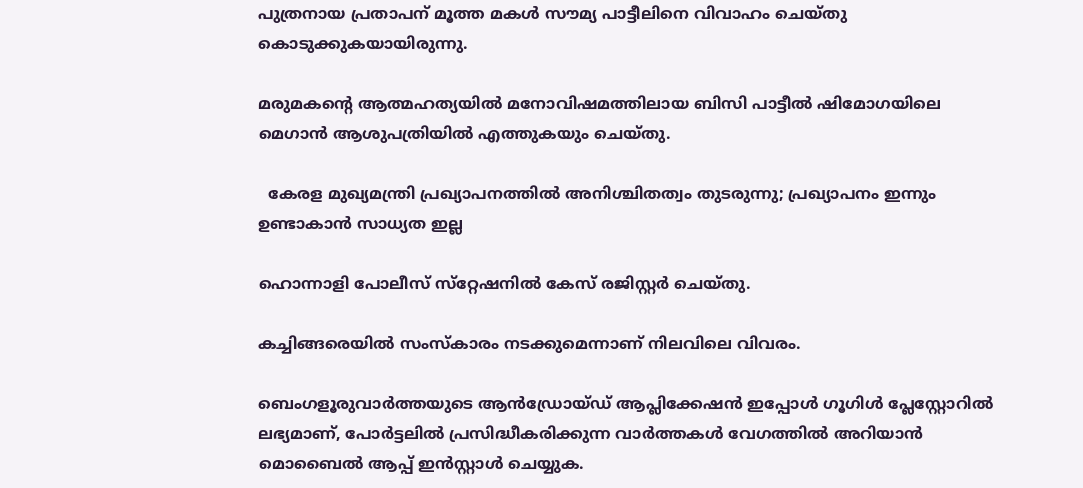പുത്രനായ പ്രതാപന് മൂത്ത മകൾ സൗമ്യ പാട്ടീലിനെ വിവാഹം ചെയ്തു കൊടുക്കുകയായിരുന്നു.

മരുമകൻ്റെ ആത്മഹത്യയിൽ മനോവിഷമത്തിലായ ബിസി പാട്ടീൽ ഷിമോഗയിലെ മെഗാൻ ആശുപത്രിയിൽ എത്തുകയും ചെയ്തു.

  കേരള മുഖ്യമന്ത്രി പ്രഖ്യാപനത്തിൽ അനിശ്ചിതത്വം തുടരുന്നു; പ്രഖ്യാപനം ഇന്നും ഉണ്ടാകാൻ സാധ്യത ഇല്ല

ഹൊന്നാളി പോലീസ് സ്‌റ്റേഷനിൽ കേസ് രജിസ്റ്റർ ചെയ്തു.

കച്ചിങ്ങരെയിൽ സംസ്‌കാരം നടക്കുമെന്നാണ് നിലവിലെ വിവരം.

ബെംഗളൂരുവാർത്തയുടെ ആൻഡ്രോയ്ഡ് ആപ്ലിക്കേഷൻ ഇപ്പോൾ ഗൂഗിൾ പ്ലേസ്റ്റോറിൽ ലഭ്യമാണ്, പോർട്ടലിൽ പ്രസിദ്ധീകരിക്കുന്ന വാർത്തകൾ വേഗത്തിൽ അറിയാൻ മൊബൈൽ ആപ്പ് ഇൻസ്റ്റാൾ ചെയ്യുക.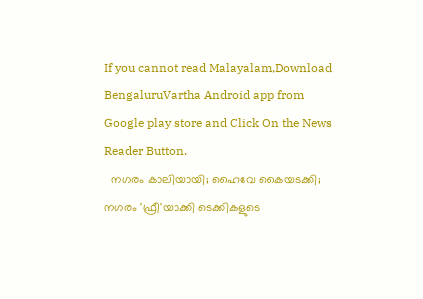If you cannot read Malayalam,Download BengaluruVartha Android app from Google play store and Click On the News Reader Button.
  നഗരം കാലിയായി; ഹൈവേ കൈയടക്കി; നഗരം 'ഫ്രീ'യാക്കി ടെക്കികളുടെ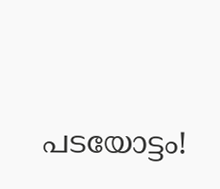പടയോട്ടം!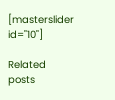[masterslider id="10"]

Related posts